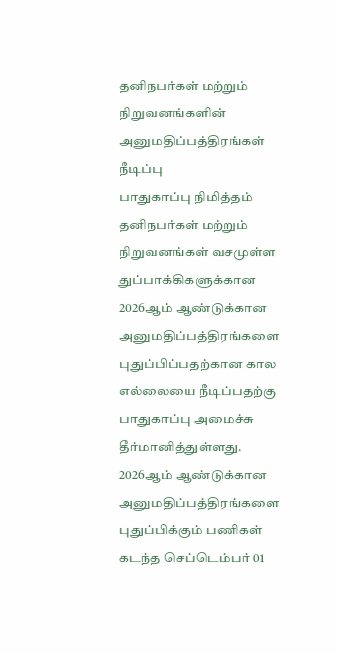தனிநபர்கள் மற்றும் நிறுவனங்களின் அனுமதிப்பத்திரங்கள் நீடிப்பு
பாதுகாப்பு நிமித்தம் தனிநபர்கள் மற்றும் நிறுவனங்கள் வசமுள்ள துப்பாக்கிகளுக்கான 2026ஆம் ஆண்டுக்கான அனுமதிப்பத்திரங்களை புதுப்பிப்பதற்கான கால எல்லையை நீடிப்பதற்கு பாதுகாப்பு அமைச்சு தீர்மானித்துள்ளது.
2026ஆம் ஆண்டுக்கான அனுமதிப்பத்திரங்களை புதுப்பிக்கும் பணிகள் கடந்த செப்டெம்பர் 01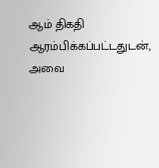ஆம் திகதி ஆரம்பிக்கப்பட்டதுடன், அவை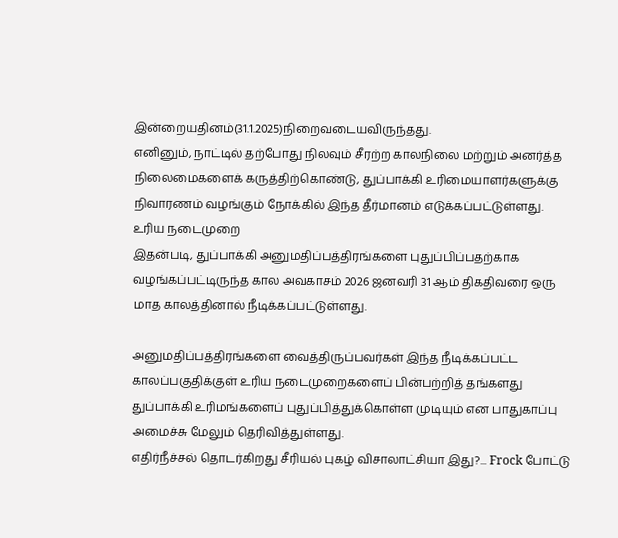இன்றையதினம்(31.1.2025)நிறைவடையவிருந்தது.
எனினும், நாட்டில் தற்போது நிலவும் சீரற்ற காலநிலை மற்றும் அனர்த்த நிலைமைகளைக் கருத்திற்கொண்டு, துப்பாக்கி உரிமையாளர்களுக்கு நிவாரணம் வழங்கும் நோக்கில் இந்த தீர்மானம் எடுக்கப்பட்டுள்ளது.
உரிய நடைமுறை
இதன்படி, துப்பாக்கி அனுமதிப்பத்திரங்களை புதுப்பிப்பதற்காக வழங்கப்பட்டிருந்த கால அவகாசம் 2026 ஜனவரி 31 ஆம் திகதிவரை ஒரு மாத காலத்தினால் நீடிக்கப்பட்டுள்ளது.

அனுமதிப்பத்திரங்களை வைத்திருப்பவர்கள் இந்த நீடிக்கப்பட்ட காலப்பகுதிக்குள் உரிய நடைமுறைகளைப் பின்பற்றித் தங்களது துப்பாக்கி உரிமங்களைப் புதுப்பித்துக்கொள்ள முடியும் என பாதுகாப்பு அமைச்சு மேலும் தெரிவித்துள்ளது.
எதிர்நீச்சல் தொடர்கிறது சீரியல் புகழ் விசாலாட்சியா இது?... Frock போட்டு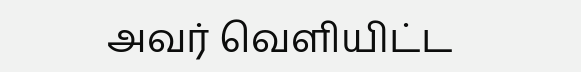அவர் வெளியிட்ட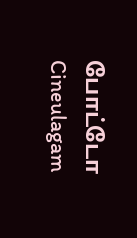போட்டோ Cineulagam